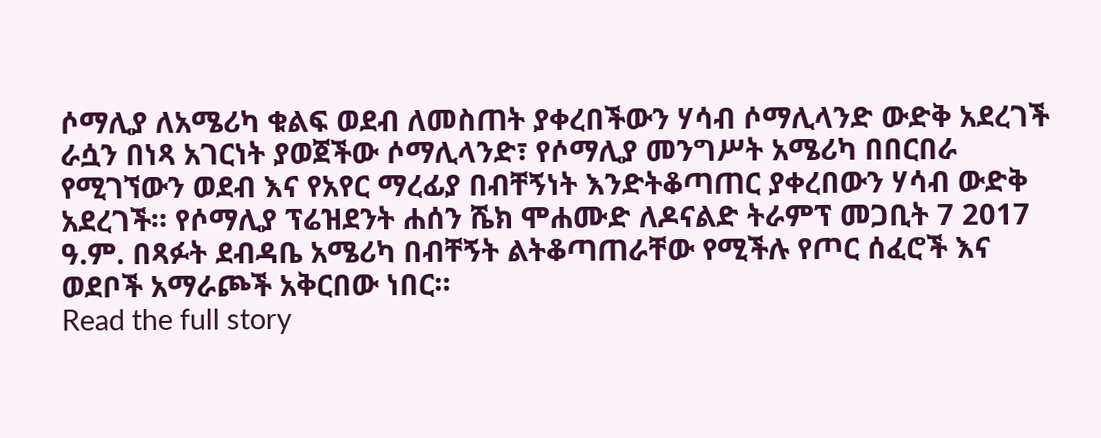ሶማሊያ ለአሜሪካ ቁልፍ ወደብ ለመስጠት ያቀረበችውን ሃሳብ ሶማሊላንድ ውድቅ አደረገች
ራሷን በነጻ አገርነት ያወጀችው ሶማሊላንድ፣ የሶማሊያ መንግሥት አሜሪካ በበርበራ የሚገኘውን ወደብ እና የአየር ማረፊያ በብቸኝነት እንድትቆጣጠር ያቀረበውን ሃሳብ ውድቅ አደረገች። የሶማሊያ ፕሬዝደንት ሐሰን ሼክ ሞሐሙድ ለዶናልድ ትራምፕ መጋቢት 7 2017 ዓ.ም. በጻፉት ደብዳቤ አሜሪካ በብቸኝት ልትቆጣጠራቸው የሚችሉ የጦር ሰፈሮች እና ወደቦች አማራጮች አቅርበው ነበር።
Read the full story